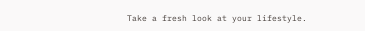Take a fresh look at your lifestyle.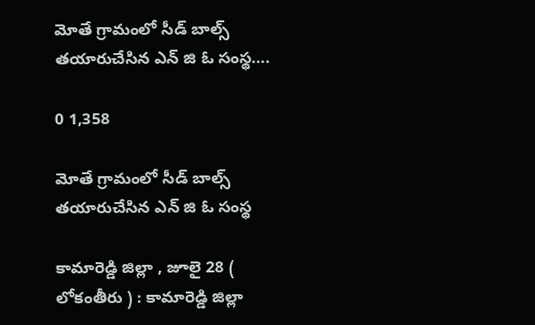మోతే గ్రామంలో సీడ్ బాల్స్ తయారుచేసిన ఎన్ జి ఓ సంస్థ….

0 1,358

మోతే గ్రామంలో సీడ్ బాల్స్ తయారుచేసిన ఎన్ జి ఓ సంస్థ

కామారెడ్డి జిల్లా , జూలై 28 ( లోకంతీరు ) : కామారెడ్డి జిల్లా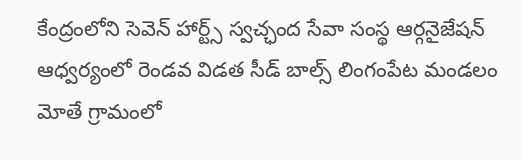కేంద్రంలోని సెవెన్ హార్ట్స్ స్వచ్ఛంద సేవా సంస్థ ఆర్గనైజేషన్ ఆధ్వర్యంలో రెండవ విడత సీడ్ బాల్స్ లింగంపేట మండలం మోతే గ్రామంలో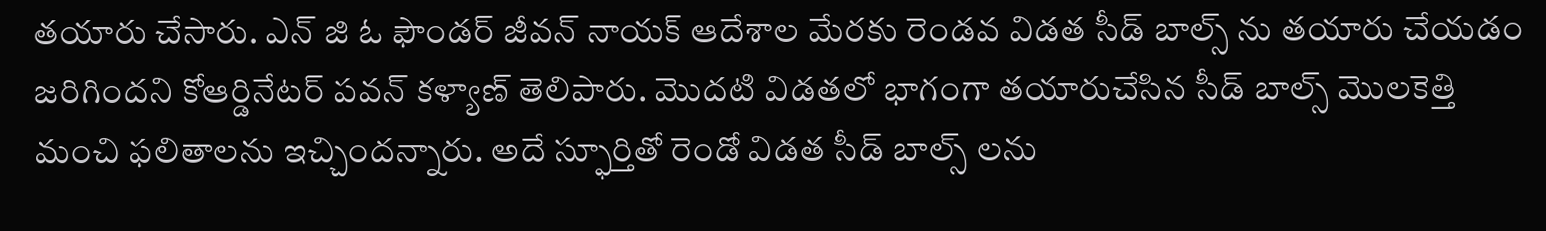తయారు చేసారు. ఎన్ జి ఓ ఫౌండర్ జీవన్ నాయక్ ఆదేశాల మేరకు రెండవ విడత సీడ్ బాల్స్ ను తయారు చేయడం జరిగిందని కోఆర్డినేటర్ పవన్ కళ్యాణ్ తెలిపారు. మొదటి విడతలో భాగంగా తయారుచేసిన సీడ్ బాల్స్ మొలకెత్తి మంచి ఫలితాలను ఇచ్చిందన్నారు. అదే స్ఫూర్తితో రెండో విడత సీడ్ బాల్స్ లను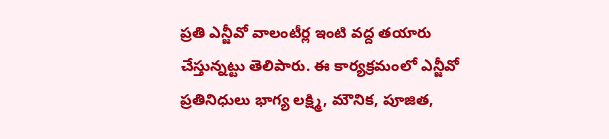ప్రతి ఎన్జీవో వాలంటీర్ల ఇంటి వద్ద తయారు చేస్తున్నట్టు తెలిపారు. ఈ కార్యక్రమంలో ఎన్జీవో ప్రతినిధులు భాగ్య లక్ష్మి, మౌనిక, పూజిత,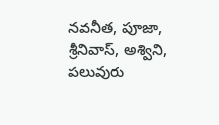నవనీత, పూజా, శ్రీనివాస్, అశ్విని, పలువురు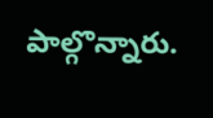పాల్గొన్నారు.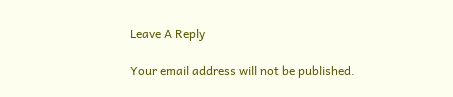Leave A Reply

Your email address will not be published.